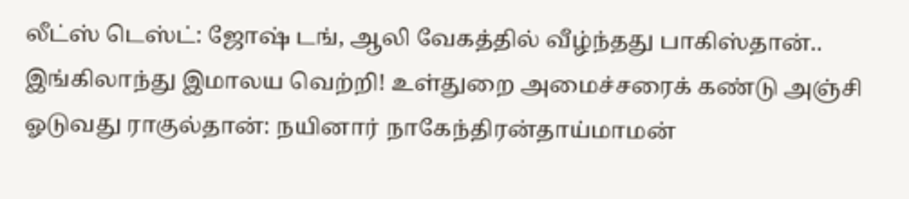லீட்ஸ் டெஸ்ட்: ஜோஷ் டங், ஆலி வேகத்தில் வீழ்ந்தது பாகிஸ்தான்.. இங்கிலாந்து இமாலய வெற்றி! உள்துறை அமைச்சரைக் கண்டு அஞ்சி ஓடுவது ராகுல்தான்: நயினார் நாகேந்திரன்தாய்மாமன்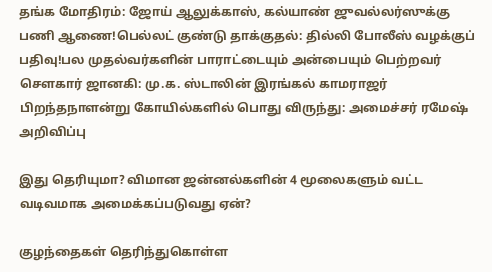தங்க மோதிரம்: ஜோய் ஆலுக்காஸ், கல்யாண் ஜுவல்லர்ஸுக்கு பணி ஆணை!பெல்லட் குண்டு தாக்குதல்: தில்லி போலீஸ் வழக்குப் பதிவு!பல முதல்வர்களின் பாராட்டையும் அன்பையும் பெற்றவர் சௌகார் ஜானகி: மு.க. ஸ்டாலின் இரங்கல் காமராஜர் பிறந்தநாளன்று கோயில்களில் பொது விருந்து: அமைச்சர் ரமேஷ் அறிவிப்பு

இது தெரியுமா? விமான ஜன்னல்களின் 4 மூலைகளும் வட்ட வடிவமாக அமைக்கப்படுவது ஏன்?

குழந்தைகள் தெரிந்துகொள்ள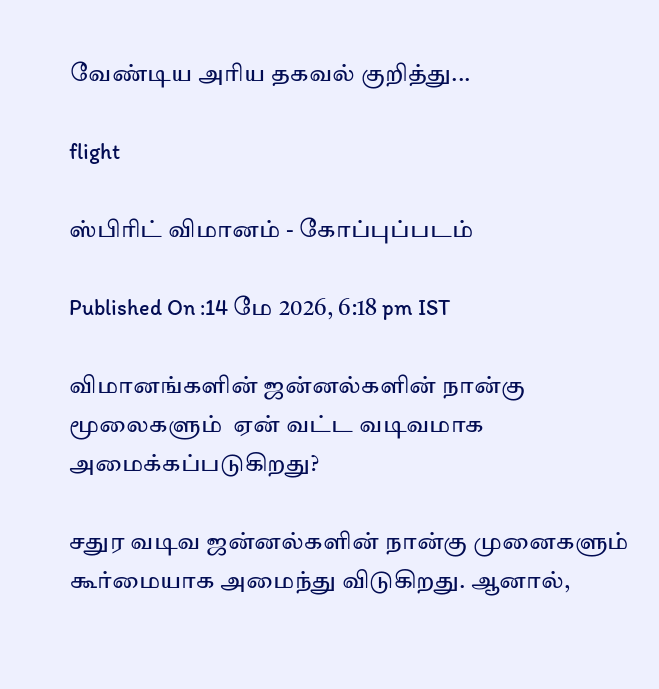வேண்டிய அரிய தகவல் குறித்து...

flight

ஸ்பிரிட் விமானம் - கோப்புப்படம்

Published On :14 மே 2026, 6:18 pm IST

விமானங்களின் ஜன்னல்களின் நான்கு மூலைகளும்  ஏன் வட்ட வடிவமாக அமைக்கப்படுகிறது?

சதுர வடிவ ஜன்னல்களின் நான்கு முனைகளும் கூர்மையாக அமைந்து விடுகிறது. ஆனால்,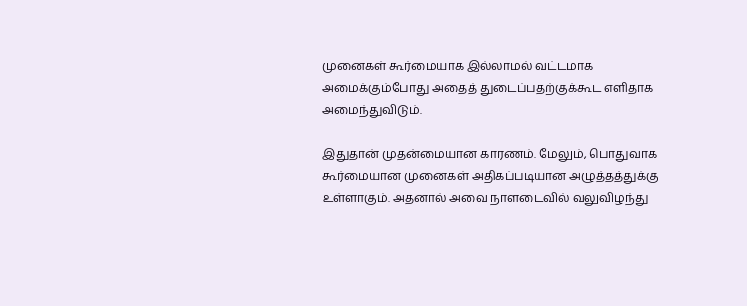முனைகள் கூர்மையாக இல்லாமல் வட்டமாக அமைக்கும்போது அதைத் துடைப்பதற்குக்கூட எளிதாக அமைந்துவிடும்.

இதுதான் முதன்மையான காரணம். மேலும், பொதுவாக கூர்மையான முனைகள் அதிகப்படியான அழுத்தத்துக்கு உள்ளாகும். அதனால் அவை நாளடைவில் வலுவிழந்து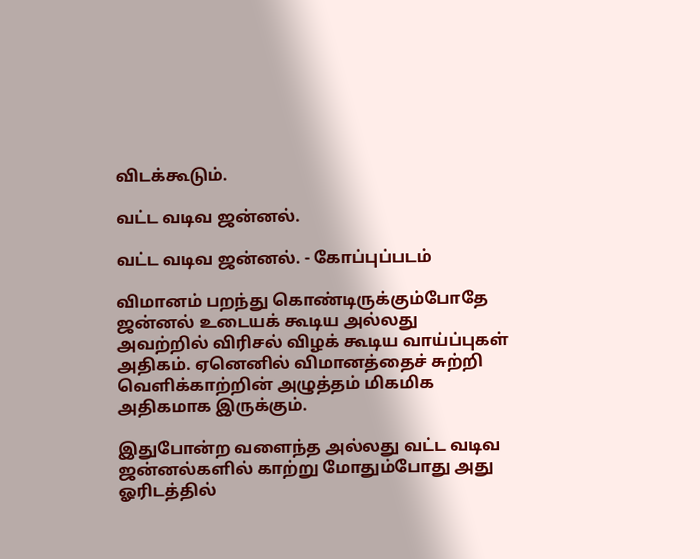விடக்கூடும்.

வட்ட வடிவ ஜன்னல்.

வட்ட வடிவ ஜன்னல். - கோப்புப்படம்

விமானம் பறந்து கொண்டிருக்கும்போதே ஜன்னல் உடையக் கூடிய அல்லது அவற்றில் விரிசல் விழக் கூடிய வாய்ப்புகள் அதிகம். ஏனெனில் விமானத்தைச் சுற்றி வெளிக்காற்றின் அழுத்தம் மிகமிக அதிகமாக இருக்கும்.

இதுபோன்ற வளைந்த அல்லது வட்ட வடிவ ஜன்னல்களில் காற்று மோதும்போது அது ஓரிடத்தில்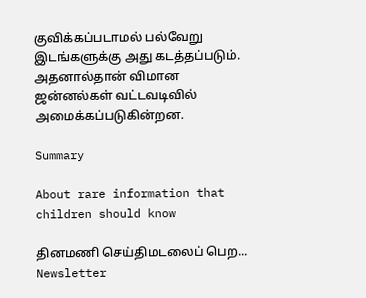குவிக்கப்படாமல் பல்வேறு இடங்களுக்கு அது கடத்தப்படும். அதனால்தான் விமான ஜன்னல்கள் வட்டவடிவில் அமைக்கப்படுகின்றன.

Summary

About rare information that children should know

தினமணி செய்திமடலைப் பெற... Newsletter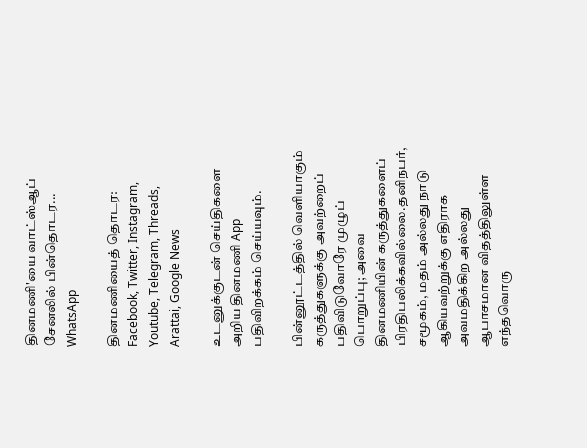தினமணி'யை வாட்ஸ்ஆப் சேனலில் பின்தொடர... WhatsApp

தினமணியைத் தொடர: Facebook, Twitter, Instagram, Youtube, Telegram, Threads, Arattai, Google News

உடனுக்குடன் செய்திகளை அறிய தினமணி App பதிவிறக்கம் செய்யவும்.

பின்னூட்டத்தில் வெளியாகும் கருத்துகளுக்கு அவற்றைப் பதிவிடுவோரே முழுப் பொறுப்பு; அவை தினமணியின் கருத்துகளைப் பிரதிபலிக்கவில்லை.தனிநபர், சமூகம், மதம் அல்லது நாடு ஆகியவற்றுக்கு எதிராக அவமதிக்கிற அல்லது ஆபாசமான விதத்திலுள்ள எந்தவொரு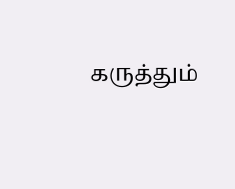கருத்தும்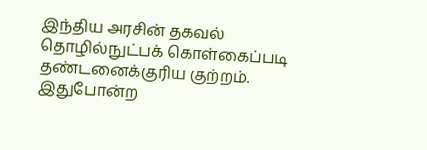இந்திய அரசின் தகவல் தொழில்நுட்பக் கொள்கைப்படி தண்டனைக்குரிய குற்றம். இதுபோன்ற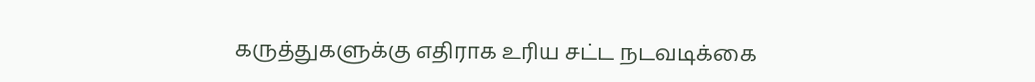கருத்துகளுக்கு எதிராக உரிய சட்ட நடவடிக்கை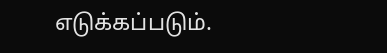எடுக்கப்படும்.